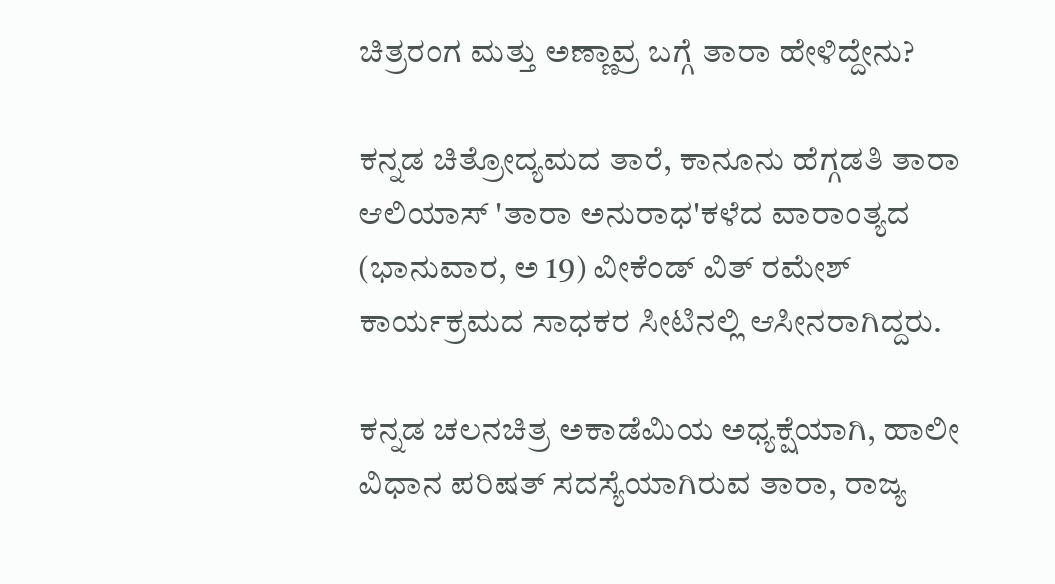ಚಿತ್ರರಂಗ ಮತ್ತು ಅಣ್ಣಾವ್ರ ಬಗ್ಗೆ ತಾರಾ ಹೇಳಿದ್ದೇನು?

ಕನ್ನಡ ಚಿತ್ರೋದ್ಯಮದ ತಾರೆ, ಕಾನೂನು ಹೆಗ್ಗಡತಿ ತಾರಾ ಆಲಿಯಾಸ್ 'ತಾರಾ ಅನುರಾಧ'ಕಳೆದ ವಾರಾಂತ್ಯದ (ಭಾನುವಾರ, ಅ 19) ವೀಕೆಂಡ್ ವಿತ್ ರಮೇಶ್ ಕಾರ್ಯಕ್ರಮದ ಸಾಧಕರ ಸೀಟಿನಲ್ಲಿ ಆಸೀನರಾಗಿದ್ದರು.

ಕನ್ನಡ ಚಲನಚಿತ್ರ ಅಕಾಡೆಮಿಯ ಅಧ್ಯಕ್ಷೆಯಾಗಿ, ಹಾಲೀ ವಿಧಾನ ಪರಿಷತ್ ಸದಸ್ಯೆಯಾಗಿರುವ ತಾರಾ, ರಾಜ್ಯ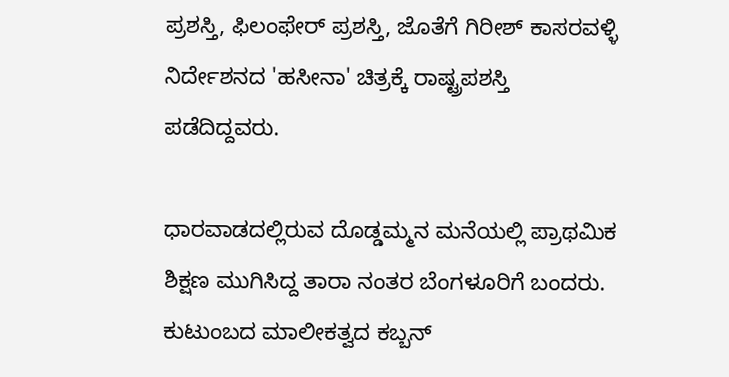ಪ್ರಶಸ್ತಿ, ಫಿಲಂಫೇರ್ ಪ್ರಶಸ್ತಿ, ಜೊತೆಗೆ ಗಿರೀಶ್ ಕಾಸರವಳ್ಳಿ ನಿರ್ದೇಶನದ 'ಹಸೀನಾ' ಚಿತ್ರಕ್ಕೆ ರಾಷ್ಟ್ರಪಶಸ್ತಿ ಪಡೆದಿದ್ದವರು.

ಧಾರವಾಡದಲ್ಲಿರುವ ದೊಡ್ಡಮ್ಮನ ಮನೆಯಲ್ಲಿ ಪ್ರಾಥಮಿಕ ಶಿಕ್ಷಣ ಮುಗಿಸಿದ್ದ ತಾರಾ ನಂತರ ಬೆಂಗಳೂರಿಗೆ ಬಂದರು. ಕುಟುಂಬದ ಮಾಲೀಕತ್ವದ ಕಬ್ಬನ್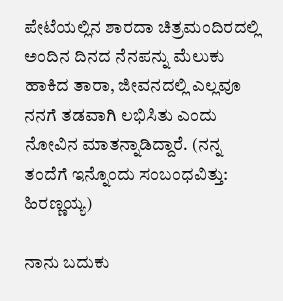ಪೇಟೆಯಲ್ಲಿನ ಶಾರದಾ ಚಿತ್ರಮಂದಿರದಲ್ಲಿ ಅಂದಿನ ದಿನದ ನೆನಪನ್ನು ಮೆಲುಕು ಹಾಕಿದ ತಾರಾ, ಜೀವನದಲ್ಲಿ ಎಲ್ಲವೂ ನನಗೆ ತಡವಾಗಿ ಲಭಿಸಿತು ಎಂದು ನೋವಿನ ಮಾತನ್ನಾಡಿದ್ದಾರೆ. (ನನ್ನ ತಂದೆಗೆ ಇನ್ನೊಂದು ಸಂಬಂಧವಿತ್ತು: ಹಿರಣ್ಣಯ್ಯ)

ನಾನು ಬದುಕು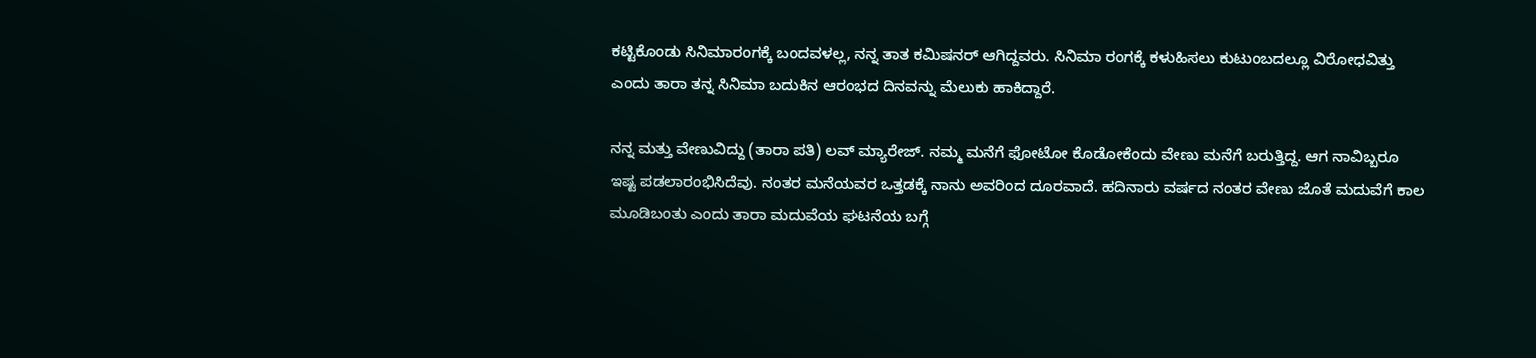ಕಟ್ಟಿಕೊಂಡು ಸಿನಿಮಾರಂಗಕ್ಕೆ ಬಂದವಳಲ್ಲ, ನನ್ನ ತಾತ ಕಮಿಷನರ್ ಆಗಿದ್ದವರು. ಸಿನಿಮಾ ರಂಗಕ್ಕೆ ಕಳುಹಿಸಲು ಕುಟುಂಬದಲ್ಲೂ ವಿರೋಧವಿತ್ತು ಎಂದು ತಾರಾ ತನ್ನ ಸಿನಿಮಾ ಬದುಕಿನ ಆರಂಭದ ದಿನವನ್ನು ಮೆಲುಕು ಹಾಕಿದ್ದಾರೆ.

ನನ್ನ ಮತ್ತು ವೇಣುವಿದ್ದು (ತಾರಾ ಪತಿ) ಲವ್ ಮ್ಯಾರೇಜ್. ನಮ್ಮ ಮನೆಗೆ ಫೋಟೋ ಕೊಡೋಕೆಂದು ವೇಣು ಮನೆಗೆ ಬರುತ್ತಿದ್ದ. ಆಗ ನಾವಿಬ್ಬರೂ ಇಷ್ಟ ಪಡಲಾರಂಭಿಸಿದೆವು. ನಂತರ ಮನೆಯವರ ಒತ್ತಡಕ್ಕೆ ನಾನು ಅವರಿಂದ ದೂರವಾದೆ. ಹದಿನಾರು ವರ್ಷದ ನಂತರ ವೇಣು ಜೊತೆ ಮದುವೆಗೆ ಕಾಲ ಮೂಡಿಬಂತು ಎಂದು ತಾರಾ ಮದುವೆಯ ಘಟನೆಯ ಬಗ್ಗೆ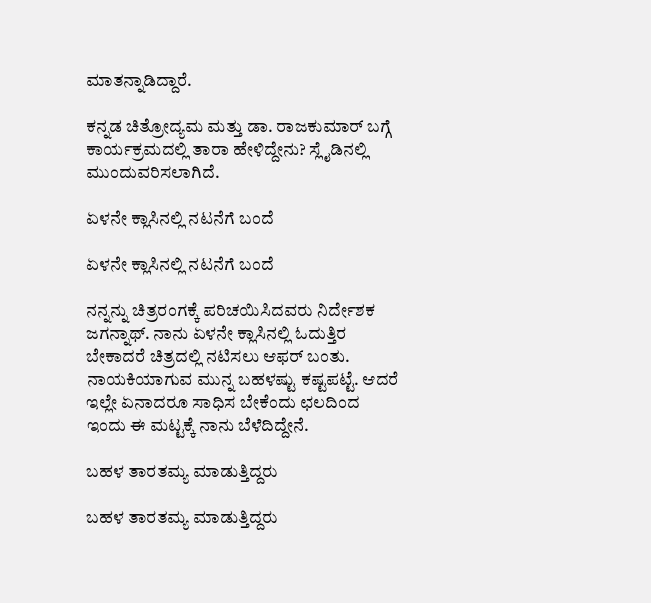ಮಾತನ್ನಾಡಿದ್ದಾರೆ.

ಕನ್ನಡ ಚಿತ್ರೋದ್ಯಮ ಮತ್ತು ಡಾ. ರಾಜಕುಮಾರ್ ಬಗ್ಗೆ ಕಾರ್ಯಕ್ರಮದಲ್ಲಿ ತಾರಾ ಹೇಳಿದ್ದೇನು? ಸ್ಲೈಡಿನಲ್ಲಿ ಮುಂದುವರಿಸಲಾಗಿದೆ.

ಏಳನೇ ಕ್ಲಾಸಿನಲ್ಲಿ ನಟನೆಗೆ ಬಂದೆ

ಏಳನೇ ಕ್ಲಾಸಿನಲ್ಲಿ ನಟನೆಗೆ ಬಂದೆ

ನನ್ನನ್ನು ಚಿತ್ರರಂಗಕ್ಕೆ ಪರಿಚಯಿಸಿದವರು ನಿರ್ದೇಶಕ ಜಗನ್ನಾಥ್. ನಾನು ಏಳನೇ ಕ್ಲಾಸಿನಲ್ಲಿ ಓದುತ್ತಿರ ಬೇಕಾದರೆ ಚಿತ್ರದಲ್ಲಿ ನಟಿಸಲು ಆಫರ್ ಬಂತು. ನಾಯಕಿಯಾಗುವ ಮುನ್ನ ಬಹಳಷ್ಟು ಕಷ್ಟಪಟ್ಟೆ. ಆದರೆ ಇಲ್ಲೇ ಏನಾದರೂ ಸಾಧಿಸ ಬೇಕೆಂದು ಛಲದಿಂದ ಇಂದು ಈ ಮಟ್ಟಕ್ಕೆ ನಾನು ಬೆಳೆದಿದ್ದೇನೆ.

ಬಹಳ ತಾರತಮ್ಯ ಮಾಡುತ್ತಿದ್ದರು

ಬಹಳ ತಾರತಮ್ಯ ಮಾಡುತ್ತಿದ್ದರು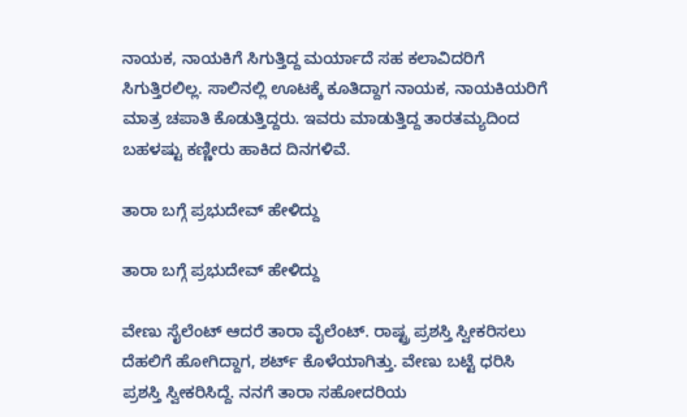ನಾಯಕ, ನಾಯಕಿಗೆ ಸಿಗುತ್ತಿದ್ದ ಮರ್ಯಾದೆ ಸಹ ಕಲಾವಿದರಿಗೆ ಸಿಗುತ್ತಿರಲಿಲ್ಲ. ಸಾಲಿನಲ್ಲಿ ಊಟಕ್ಕೆ ಕೂತಿದ್ದಾಗ ನಾಯಕ, ನಾಯಕಿಯರಿಗೆ ಮಾತ್ರ ಚಪಾತಿ ಕೊಡುತ್ತಿದ್ದರು. ಇವರು ಮಾಡುತ್ತಿದ್ದ ತಾರತಮ್ಯದಿಂದ ಬಹಳಷ್ಟು ಕಣ್ಣೀರು ಹಾಕಿದ ದಿನಗಳಿವೆ.

ತಾರಾ ಬಗ್ಗೆ ಪ್ರಭುದೇವ್ ಹೇಳಿದ್ದು

ತಾರಾ ಬಗ್ಗೆ ಪ್ರಭುದೇವ್ ಹೇಳಿದ್ದು

ವೇಣು ಸೈಲೆಂಟ್ ಆದರೆ ತಾರಾ ವೈಲೆಂಟ್. ರಾಷ್ಟ್ರ ಪ್ರಶಸ್ತಿ ಸ್ವೀಕರಿಸಲು ದೆಹಲಿಗೆ ಹೋಗಿದ್ದಾಗ, ಶರ್ಟ್ ಕೊಳೆಯಾಗಿತ್ತು. ವೇಣು ಬಟ್ಟೆ ಧರಿಸಿ ಪ್ರಶಸ್ತಿ ಸ್ವೀಕರಿಸಿದ್ದೆ. ನನಗೆ ತಾರಾ ಸಹೋದರಿಯ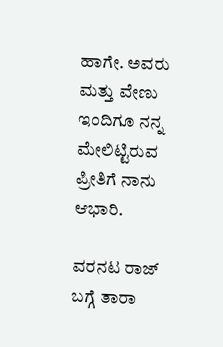ಹಾಗೇ. ಅವರು ಮತ್ತು ವೇಣು ಇಂದಿಗೂ ನನ್ನ ಮೇಲಿಟ್ಟಿರುವ ಪ್ರೀತಿಗೆ ನಾನು ಆಭಾರಿ.

ವರನಟ ರಾಜ್ ಬಗ್ಗೆ ತಾರಾ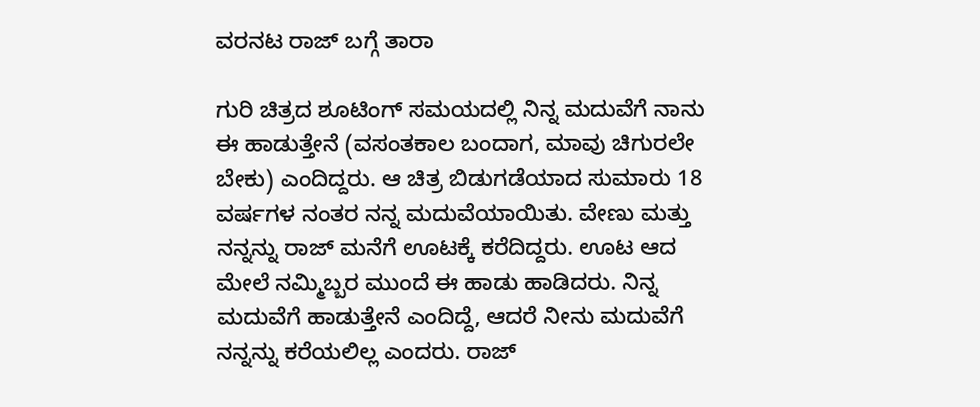ವರನಟ ರಾಜ್ ಬಗ್ಗೆ ತಾರಾ

ಗುರಿ ಚಿತ್ರದ ಶೂಟಿಂಗ್ ಸಮಯದಲ್ಲಿ ನಿನ್ನ ಮದುವೆಗೆ ನಾನು ಈ ಹಾಡುತ್ತೇನೆ (ವಸಂತಕಾಲ ಬಂದಾಗ, ಮಾವು ಚಿಗುರಲೇ ಬೇಕು) ಎಂದಿದ್ದರು. ಆ ಚಿತ್ರ ಬಿಡುಗಡೆಯಾದ ಸುಮಾರು 18 ವರ್ಷಗಳ ನಂತರ ನನ್ನ ಮದುವೆಯಾಯಿತು. ವೇಣು ಮತ್ತು ನನ್ನನ್ನು ರಾಜ್ ಮನೆಗೆ ಊಟಕ್ಕೆ ಕರೆದಿದ್ದರು. ಊಟ ಆದ ಮೇಲೆ ನಮ್ಮಿಬ್ಬರ ಮುಂದೆ ಈ ಹಾಡು ಹಾಡಿದರು. ನಿನ್ನ ಮದುವೆಗೆ ಹಾಡುತ್ತೇನೆ ಎಂದಿದ್ದೆ, ಆದರೆ ನೀನು ಮದುವೆಗೆ ನನ್ನನ್ನು ಕರೆಯಲಿಲ್ಲ ಎಂದರು. ರಾಜ್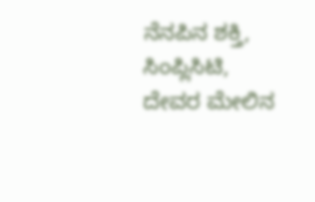ನೆನಪಿನ ಶಕ್ತಿ, ಸಿಂಪ್ಲಿಸಿಟಿ, ದೇವರ ಮೇಲಿನ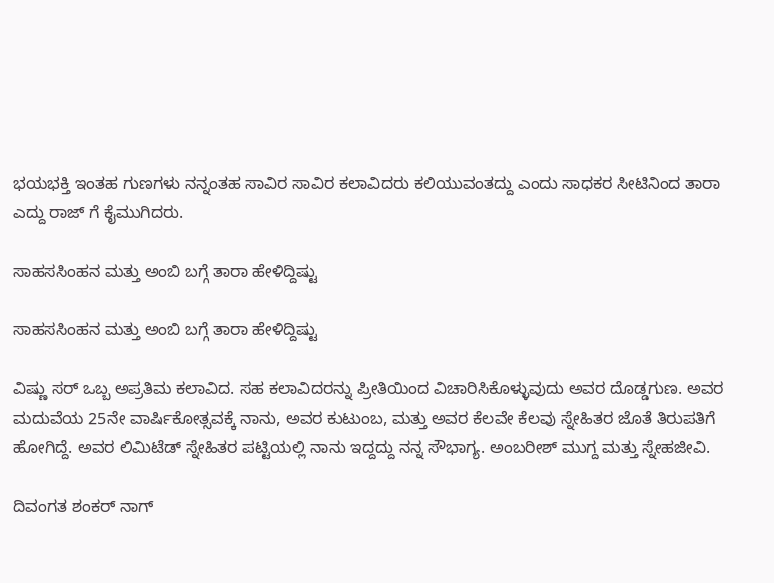ಭಯಭಕ್ತಿ ಇಂತಹ ಗುಣಗಳು ನನ್ನಂತಹ ಸಾವಿರ ಸಾವಿರ ಕಲಾವಿದರು ಕಲಿಯುವಂತದ್ದು ಎಂದು ಸಾಧಕರ ಸೀಟಿನಿಂದ ತಾರಾ ಎದ್ದು ರಾಜ್ ಗೆ ಕೈಮುಗಿದರು.

ಸಾಹಸಸಿಂಹನ ಮತ್ತು ಅಂಬಿ ಬಗ್ಗೆ ತಾರಾ ಹೇಳಿದ್ದಿಷ್ಟು

ಸಾಹಸಸಿಂಹನ ಮತ್ತು ಅಂಬಿ ಬಗ್ಗೆ ತಾರಾ ಹೇಳಿದ್ದಿಷ್ಟು

ವಿಷ್ಣು ಸರ್ ಒಬ್ಬ ಅಪ್ರತಿಮ ಕಲಾವಿದ. ಸಹ ಕಲಾವಿದರನ್ನು ಪ್ರೀತಿಯಿಂದ ವಿಚಾರಿಸಿಕೊಳ್ಳುವುದು ಅವರ ದೊಡ್ಡಗುಣ. ಅವರ ಮದುವೆಯ 25ನೇ ವಾರ್ಷಿಕೋತ್ಸವಕ್ಕೆ ನಾನು, ಅವರ ಕುಟುಂಬ, ಮತ್ತು ಅವರ ಕೆಲವೇ ಕೆಲವು ಸ್ನೇಹಿತರ ಜೊತೆ ತಿರುಪತಿಗೆ ಹೋಗಿದ್ದೆ. ಅವರ ಲಿಮಿಟೆಡ್ ಸ್ನೇಹಿತರ ಪಟ್ಟಿಯಲ್ಲಿ ನಾನು ಇದ್ದದ್ದು ನನ್ನ ಸೌಭಾಗ್ಯ. ಅಂಬರೀಶ್ ಮುಗ್ದ ಮತ್ತು ಸ್ನೇಹಜೀವಿ.

ದಿವಂಗತ ಶಂಕರ್ ನಾಗ್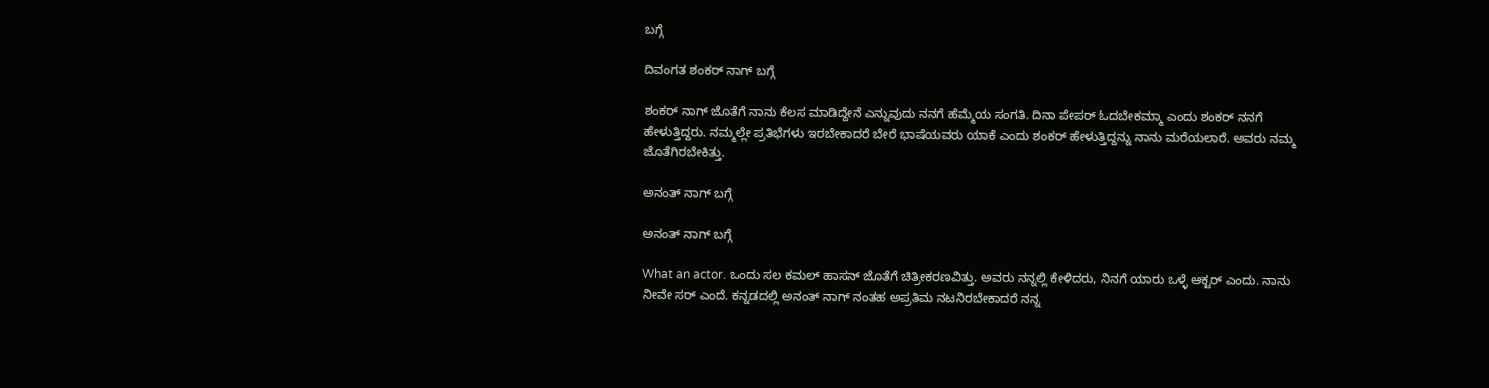ಬಗ್ಗೆ

ದಿವಂಗತ ಶಂಕರ್ ನಾಗ್ ಬಗ್ಗೆ

ಶಂಕರ್ ನಾಗ್ ಜೊತೆಗೆ ನಾನು ಕೆಲಸ ಮಾಡಿದ್ದೇನೆ ಎನ್ನುವುದು ನನಗೆ ಹೆಮ್ಮೆಯ ಸಂಗತಿ. ದಿನಾ ಪೇಪರ್ ಓದಬೇಕಮ್ಮಾ ಎಂದು ಶಂಕರ್ ನನಗೆ ಹೇಳುತ್ತಿದ್ದರು. ನಮ್ಮಲ್ಲೇ ಪ್ರತಿಭೆಗಳು ಇರಬೇಕಾದರೆ ಬೇರೆ ಭಾಷೆಯವರು ಯಾಕೆ ಎಂದು ಶಂಕರ್ ಹೇಳುತ್ತಿದ್ದನ್ನು ನಾನು ಮರೆಯಲಾರೆ. ಅವರು ನಮ್ಮ ಜೊತೆಗಿರಬೇಕಿತ್ತು.

ಅನಂತ್ ನಾಗ್ ಬಗ್ಗೆ

ಅನಂತ್ ನಾಗ್ ಬಗ್ಗೆ

What an actor. ಒಂದು ಸಲ ಕಮಲ್ ಹಾಸನ್ ಜೊತೆಗೆ ಚಿತ್ರೀಕರಣವಿತ್ತು. ಅವರು ನನ್ನಲ್ಲಿ ಕೇಳಿದರು, ನಿನಗೆ ಯಾರು ಒಳ್ಳೆ ಆಕ್ಟರ್ ಎಂದು. ನಾನು ನೀವೇ ಸರ್ ಎಂದೆ. ಕನ್ನಡದಲ್ಲಿ ಅನಂತ್ ನಾಗ್ ನಂತಹ ಅಪ್ರತಿಮ ನಟನಿರಬೇಕಾದರೆ ನನ್ನ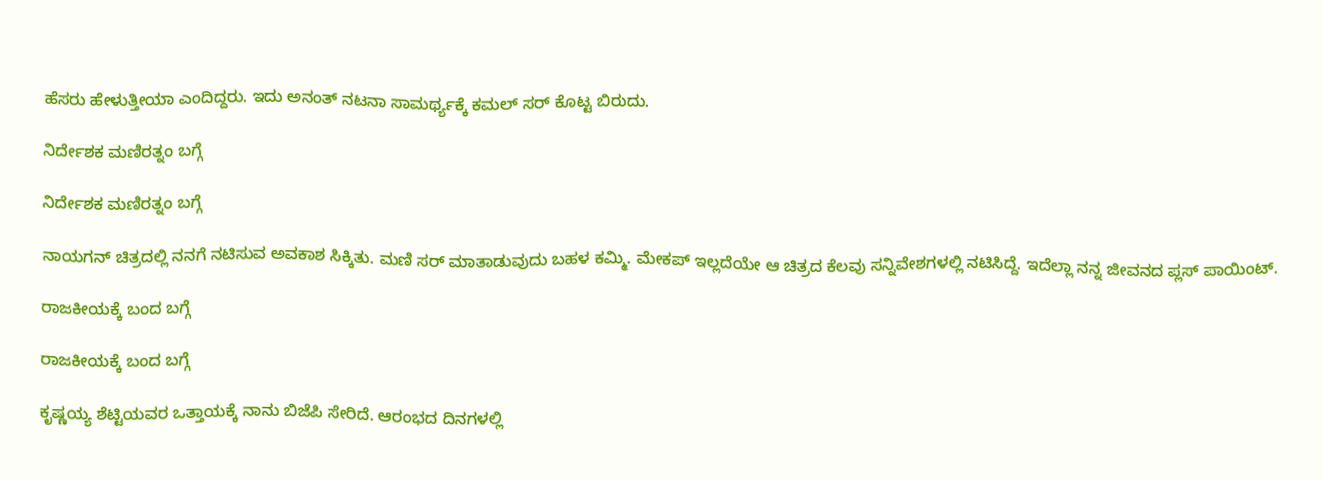ಹೆಸರು ಹೇಳುತ್ತೀಯಾ ಎಂದಿದ್ದರು. ಇದು ಅನಂತ್ ನಟನಾ ಸಾಮರ್ಥ್ಯಕ್ಕೆ ಕಮಲ್ ಸರ್ ಕೊಟ್ಟ ಬಿರುದು.

ನಿರ್ದೇಶಕ ಮಣಿರತ್ನಂ ಬಗ್ಗೆ

ನಿರ್ದೇಶಕ ಮಣಿರತ್ನಂ ಬಗ್ಗೆ

ನಾಯಗನ್ ಚಿತ್ರದಲ್ಲಿ ನನಗೆ ನಟಿಸುವ ಅವಕಾಶ ಸಿಕ್ಕಿತು. ಮಣಿ ಸರ್ ಮಾತಾಡುವುದು ಬಹಳ ಕಮ್ಮಿ. ಮೇಕಪ್ ಇಲ್ಲದೆಯೇ ಆ ಚಿತ್ರದ ಕೆಲವು ಸನ್ನಿವೇಶಗಳಲ್ಲಿ ನಟಿಸಿದ್ದೆ. ಇದೆಲ್ಲಾ ನನ್ನ ಜೀವನದ ಪ್ಲಸ್ ಪಾಯಿಂಟ್.

ರಾಜಕೀಯಕ್ಕೆ ಬಂದ ಬಗ್ಗೆ

ರಾಜಕೀಯಕ್ಕೆ ಬಂದ ಬಗ್ಗೆ

ಕೃಷ್ಣಯ್ಯ ಶೆಟ್ಟಿಯವರ ಒತ್ತಾಯಕ್ಕೆ ನಾನು ಬಿಜೆಪಿ ಸೇರಿದೆ. ಆರಂಭದ ದಿನಗಳಲ್ಲಿ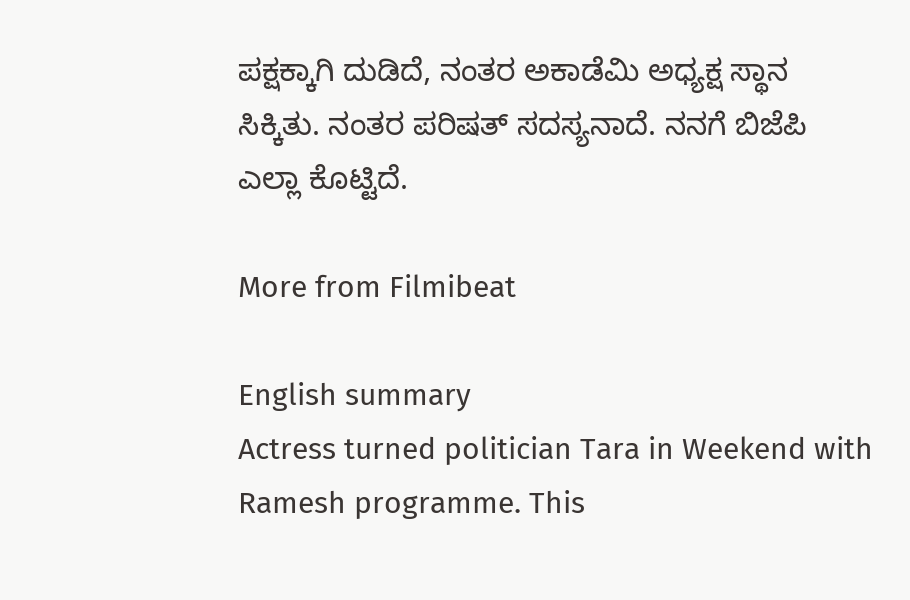ಪಕ್ಷಕ್ಕಾಗಿ ದುಡಿದೆ, ನಂತರ ಅಕಾಡೆಮಿ ಅಧ್ಯಕ್ಷ ಸ್ಥಾನ ಸಿಕ್ಕಿತು. ನಂತರ ಪರಿಷತ್ ಸದಸ್ಯನಾದೆ. ನನಗೆ ಬಿಜೆಪಿ ಎಲ್ಲಾ ಕೊಟ್ಟಿದೆ.

More from Filmibeat

English summary
Actress turned politician Tara in Weekend with Ramesh programme. This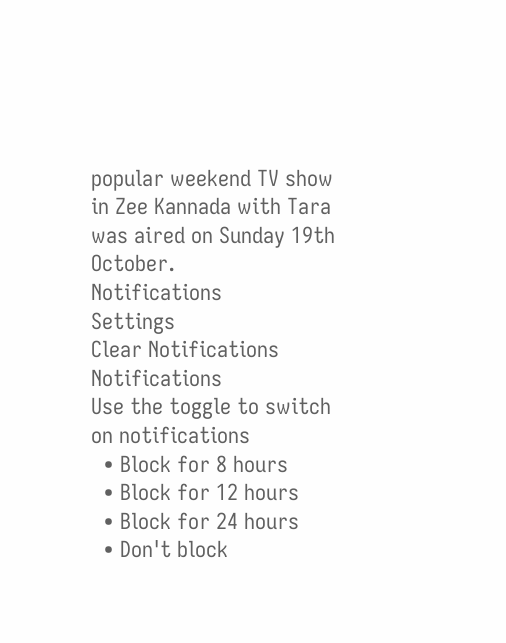popular weekend TV show in Zee Kannada with Tara was aired on Sunday 19th October.
Notifications
Settings
Clear Notifications
Notifications
Use the toggle to switch on notifications
  • Block for 8 hours
  • Block for 12 hours
  • Block for 24 hours
  • Don't block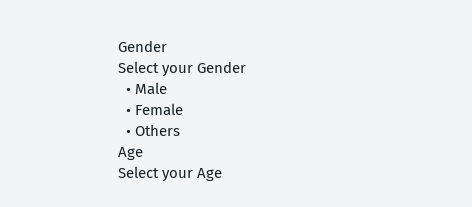Gender
Select your Gender
  • Male
  • Female
  • Others
Age
Select your Age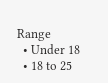Range
  • Under 18
  • 18 to 25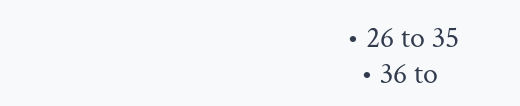• 26 to 35
  • 36 to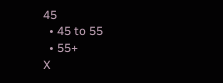45
  • 45 to 55
  • 55+
X